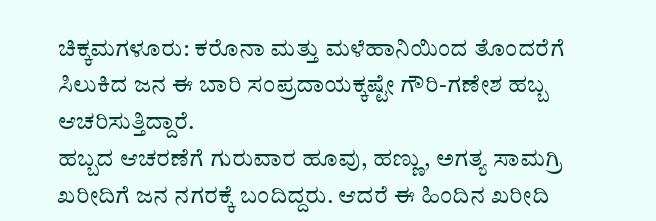ಚಿಕ್ಕಮಗಳೂರು: ಕರೊನಾ ಮತ್ತು ಮಳೆಹಾನಿಯಿಂದ ತೊಂದರೆಗೆ ಸಿಲುಕಿದ ಜನ ಈ ಬಾರಿ ಸಂಪ್ರದಾಯಕ್ಕಷ್ಟೇ ಗೌರಿ-ಗಣೇಶ ಹಬ್ಬ ಆಚರಿಸುತ್ತಿದ್ದಾರೆ.
ಹಬ್ಬದ ಆಚರಣೆಗೆ ಗುರುವಾರ ಹೂವು, ಹಣ್ಣು, ಅಗತ್ಯ ಸಾಮಗ್ರಿ ಖರೀದಿಗೆ ಜನ ನಗರಕ್ಕೆ ಬಂದಿದ್ದರು. ಆದರೆ ಈ ಹಿಂದಿನ ಖರೀದಿ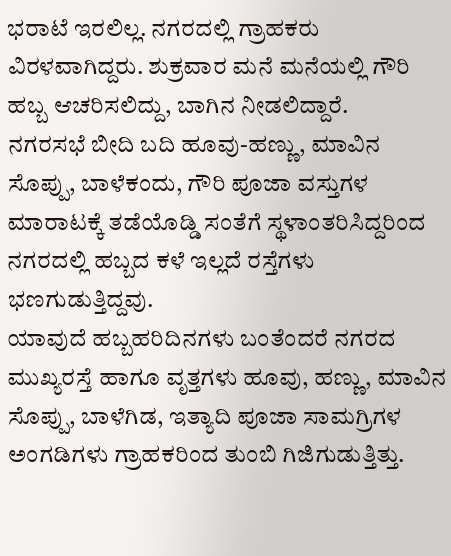ಭರಾಟೆ ಇರಲಿಲ್ಲ. ನಗರದಲ್ಲಿ ಗ್ರಾಹಕರು ವಿರಳವಾಗಿದ್ದರು. ಶುಕ್ರವಾರ ಮನೆ ಮನೆಯಲ್ಲಿ ಗೌರಿ ಹಬ್ಬ ಆಚರಿಸಲಿದ್ದು, ಬಾಗಿನ ನೀಡಲಿದ್ದಾರೆ.
ನಗರಸಭೆ ಬೀದಿ ಬದಿ ಹೂವು-ಹಣ್ಣು, ಮಾವಿನ ಸೊಪ್ಪು, ಬಾಳೆಕಂದು, ಗೌರಿ ಪೂಜಾ ವಸ್ತುಗಳ ಮಾರಾಟಕ್ಕೆ ತಡೆಯೊಡ್ಡಿ ಸಂತೆಗೆ ಸ್ಥಳಾಂತರಿಸಿದ್ದರಿಂದ ನಗರದಲ್ಲಿ ಹಬ್ಬದ ಕಳೆ ಇಲ್ಲದೆ ರಸ್ತೆಗಳು ಭಣಗುಡುತ್ತಿದ್ದವು.
ಯಾವುದೆ ಹಬ್ಬಹರಿದಿನಗಳು ಬಂತೆಂದರೆ ನಗರದ ಮುಖ್ಯರಸ್ತೆ ಹಾಗೂ ವೃತ್ತಗಳು ಹೂವು, ಹಣ್ಣು, ಮಾವಿನ ಸೊಪ್ಪು, ಬಾಳೆಗಿಡ, ಇತ್ಯಾದಿ ಪೂಜಾ ಸಾಮಗ್ರಿಗಳ ಅಂಗಡಿಗಳು ಗ್ರಾಹಕರಿಂದ ತುಂಬಿ ಗಿಜಿಗುಡುತ್ತಿತ್ತು.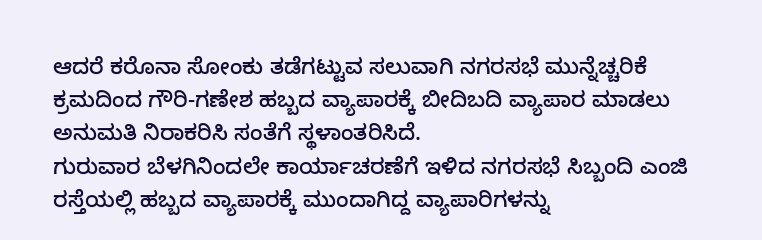ಆದರೆ ಕರೊನಾ ಸೋಂಕು ತಡೆಗಟ್ಟುವ ಸಲುವಾಗಿ ನಗರಸಭೆ ಮುನ್ನೆಚ್ಚರಿಕೆ ಕ್ರಮದಿಂದ ಗೌರಿ-ಗಣೇಶ ಹಬ್ಬದ ವ್ಯಾಪಾರಕ್ಕೆ ಬೀದಿಬದಿ ವ್ಯಾಪಾರ ಮಾಡಲು ಅನುಮತಿ ನಿರಾಕರಿಸಿ ಸಂತೆಗೆ ಸ್ಥಳಾಂತರಿಸಿದೆ.
ಗುರುವಾರ ಬೆಳಗಿನಿಂದಲೇ ಕಾರ್ಯಾಚರಣೆಗೆ ಇಳಿದ ನಗರಸಭೆ ಸಿಬ್ಬಂದಿ ಎಂಜಿ ರಸ್ತೆಯಲ್ಲಿ ಹಬ್ಬದ ವ್ಯಾಪಾರಕ್ಕೆ ಮುಂದಾಗಿದ್ದ ವ್ಯಾಪಾರಿಗಳನ್ನು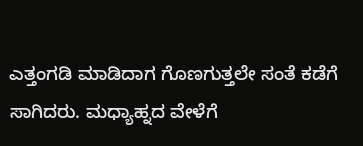ಎತ್ತಂಗಡಿ ಮಾಡಿದಾಗ ಗೊಣಗುತ್ತಲೇ ಸಂತೆ ಕಡೆಗೆ ಸಾಗಿದರು. ಮಧ್ಯಾಹ್ನದ ವೇಳೆಗೆ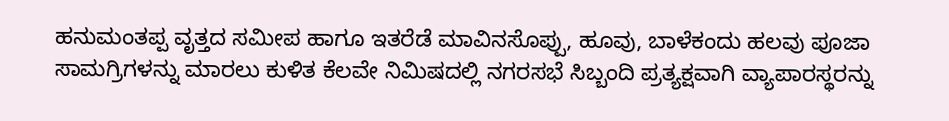ಹನುಮಂತಪ್ಪ ವೃತ್ತದ ಸಮೀಪ ಹಾಗೂ ಇತರೆಡೆ ಮಾವಿನಸೊಪ್ಪು, ಹೂವು, ಬಾಳೆಕಂದು ಹಲವು ಪೂಜಾ ಸಾಮಗ್ರಿಗಳನ್ನು ಮಾರಲು ಕುಳಿತ ಕೆಲವೇ ನಿಮಿಷದಲ್ಲಿ ನಗರಸಭೆ ಸಿಬ್ಬಂದಿ ಪ್ರತ್ಯಕ್ಷವಾಗಿ ವ್ಯಾಪಾರಸ್ಥರನ್ನು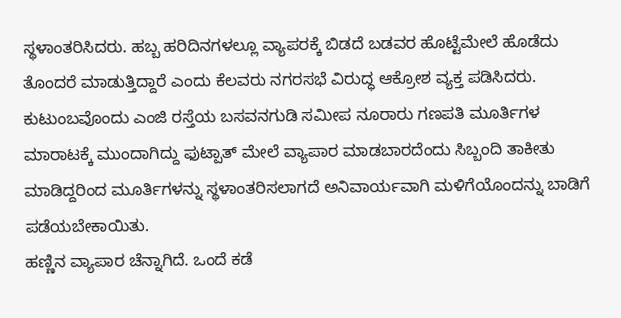ಸ್ಥಳಾಂತರಿಸಿದರು. ಹಬ್ಬ ಹರಿದಿನಗಳಲ್ಲೂ ವ್ಯಾಪರಕ್ಕೆ ಬಿಡದೆ ಬಡವರ ಹೊಟ್ಟೆಮೇಲೆ ಹೊಡೆದು ತೊಂದರೆ ಮಾಡುತ್ತಿದ್ದಾರೆ ಎಂದು ಕೆಲವರು ನಗರಸಭೆ ವಿರುದ್ಧ ಆಕ್ರೋಶ ವ್ಯಕ್ತ ಪಡಿಸಿದರು.
ಕುಟುಂಬವೊಂದು ಎಂಜಿ ರಸ್ತೆಯ ಬಸವನಗುಡಿ ಸಮೀಪ ನೂರಾರು ಗಣಪತಿ ಮೂರ್ತಿಗಳ ಮಾರಾಟಕ್ಕೆ ಮುಂದಾಗಿದ್ದು ಫುಟ್ಪಾತ್ ಮೇಲೆ ವ್ಯಾಪಾರ ಮಾಡಬಾರದೆಂದು ಸಿಬ್ಬಂದಿ ತಾಕೀತು ಮಾಡಿದ್ದರಿಂದ ಮೂರ್ತಿಗಳನ್ನು ಸ್ಥಳಾಂತರಿಸಲಾಗದೆ ಅನಿವಾರ್ಯವಾಗಿ ಮಳಿಗೆಯೊಂದನ್ನು ಬಾಡಿಗೆ ಪಡೆಯಬೇಕಾಯಿತು.
ಹಣ್ಣಿನ ವ್ಯಾಪಾರ ಚೆನ್ನಾಗಿದೆ. ಒಂದೆ ಕಡೆ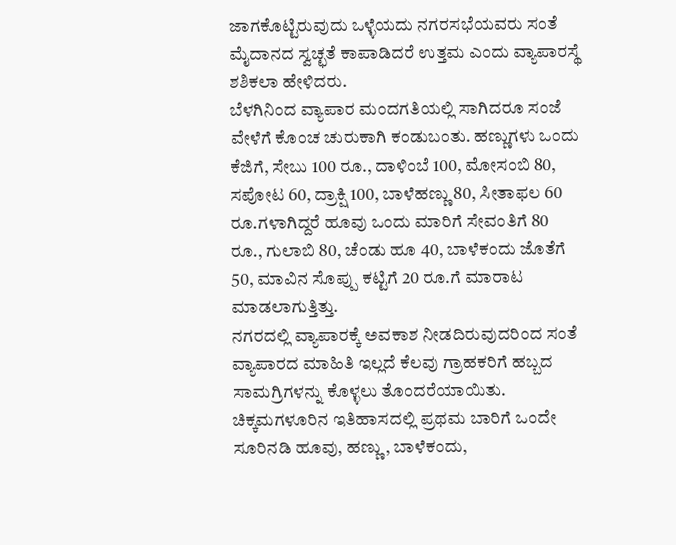ಜಾಗಕೊಟ್ಟಿರುವುದು ಒಳ್ಳೆಯದು ನಗರಸಭೆಯವರು ಸಂತೆ ಮೈದಾನದ ಸ್ವಚ್ಛತೆ ಕಾಪಾಡಿದರೆ ಉತ್ತಮ ಎಂದು ವ್ಯಾಪಾರಸ್ಥೆ ಶಶಿಕಲಾ ಹೇಳಿದರು.
ಬೆಳಗಿನಿಂದ ವ್ಯಾಪಾರ ಮಂದಗತಿಯಲ್ಲಿ ಸಾಗಿದರೂ ಸಂಜೆ ವೇಳೆಗೆ ಕೊಂಚ ಚುರುಕಾಗಿ ಕಂಡುಬಂತು. ಹಣ್ಣುಗಳು ಒಂದು ಕೆಜಿಗೆ, ಸೇಬು 100 ರೂ., ದಾಳಿಂಬೆ 100, ಮೋಸಂಬಿ 80, ಸಪೋಟ 60, ದ್ರಾಕ್ಷಿ 100, ಬಾಳೆಹಣ್ಣು 80, ಸೀತಾಫಲ 60 ರೂ.ಗಳಾಗಿದ್ದರೆ ಹೂವು ಒಂದು ಮಾರಿಗೆ ಸೇವಂತಿಗೆ 80 ರೂ., ಗುಲಾಬಿ 80, ಚೆಂಡು ಹೂ 40, ಬಾಳೆಕಂದು ಜೊತೆಗೆ 50, ಮಾವಿನ ಸೊಪ್ಪು ಕಟ್ಟಿಗೆ 20 ರೂ.ಗೆ ಮಾರಾಟ ಮಾಡಲಾಗುತ್ತಿತ್ತು.
ನಗರದಲ್ಲಿ ವ್ಯಾಪಾರಕ್ಕೆ ಅವಕಾಶ ನೀಡದಿರುವುದರಿಂದ ಸಂತೆ ವ್ಯಾಪಾರದ ಮಾಹಿತಿ ಇಲ್ಲದೆ ಕೆಲವು ಗ್ರಾಹಕರಿಗೆ ಹಬ್ಬದ ಸಾಮಗ್ರಿಗಳನ್ನು ಕೊಳ್ಳಲು ತೊಂದರೆಯಾಯಿತು.
ಚಿಕ್ಕಮಗಳೂರಿನ ಇತಿಹಾಸದಲ್ಲಿ ಪ್ರಥಮ ಬಾರಿಗೆ ಒಂದೇ ಸೂರಿನಡಿ ಹೂವು, ಹಣ್ಣು, ಬಾಳೆಕಂದು,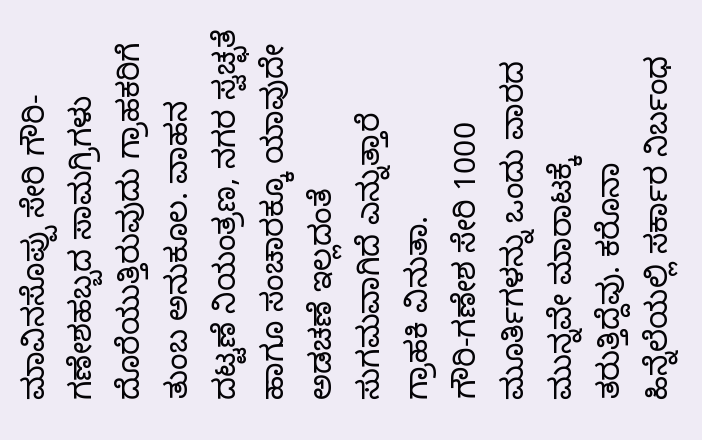ಮಾವಿನಸೊಪ್ಪು ಸೇರಿ ಗೌರಿ-ಗಣೇಶಹಬ್ಬದ ಸಾಮಗ್ರಿಗಳು ದೊರೆಯುತ್ತಿರುವುದು ಗ್ರಾಹಕರಿಗೆ ತುಂಬ ಅನುಕೂಲ. ವಾಹನ ದಟ್ಟಣೆ ನಿಯಂತ್ರಣ, ನಗರ ಸ್ವಚ್ಛತೆ ಹಾಗೂ ಸಂಚಾರಕ್ಕೂ ಯಾವುದೇ ಅಡಚಣೆ ಇಲ್ಲದಂತೆ ಸುಗಮವಾಗಿದೆ ಎನ್ನುತ್ತಾರೆ ಗ್ರಾಹಕಿ ವಿನುತಾ.
ಗೌರಿ-ಗಣೇಶ ಸೇರಿ 1000 ಮೂರ್ತಿಗಳನ್ನು ಒಂದು ವಾರದ ಮುನ್ನವೇ ಮಾರಾಟಕ್ಕೆ ತರುತ್ತಿದ್ದೆವು. ಕರೊನಾ ಹಿನ್ನೆಲೆಯಲ್ಲಿ ಸರ್ಕಾರ ನಿರ್ಬಂಧ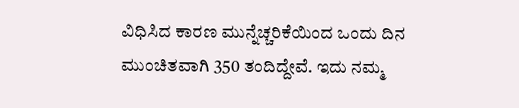ವಿಧಿಸಿದ ಕಾರಣ ಮುನ್ನೆಚ್ಚರಿಕೆಯಿಂದ ಒಂದು ದಿನ ಮುಂಚಿತವಾಗಿ 350 ತಂದಿದ್ದೇವೆ. ಇದು ನಮ್ಮ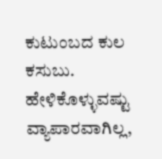ಕುಟುಂಬದ ಕುಲ ಕಸುಬು. ಹೇಳಿಕೊಳ್ಳುವಷ್ಟು ವ್ಯಾಪಾರವಾಗಿಲ್ಲ,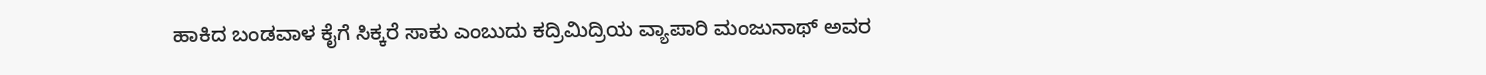ಹಾಕಿದ ಬಂಡವಾಳ ಕೈಗೆ ಸಿಕ್ಕರೆ ಸಾಕು ಎಂಬುದು ಕದ್ರಿಮಿದ್ರಿಯ ವ್ಯಾಪಾರಿ ಮಂಜುನಾಥ್ ಅವರ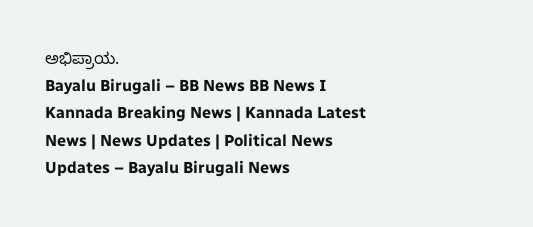ಅಭಿಪ್ರಾಯ.
Bayalu Birugali – BB News BB News I Kannada Breaking News | Kannada Latest News | News Updates | Political News Updates – Bayalu Birugali News